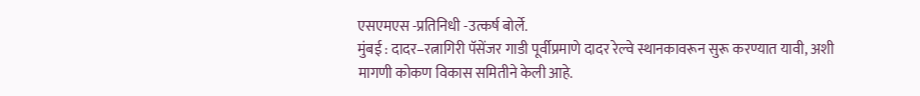एसएमएस -प्रतिनिधी -उत्कर्ष बोर्ले.
मुंबई : दादर–रत्नागिरी पॅसेंजर गाडी पूर्वीप्रमाणे दादर रेल्वे स्थानकावरून सुरू करण्यात यावी, अशी मागणी कोकण विकास समितीने केली आहे.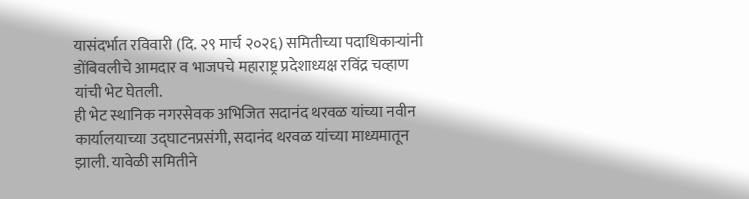यासंदर्भात रविवारी (दि. २९ मार्च २०२६) समितीच्या पदाधिकाऱ्यांनी डोंबिवलीचे आमदार व भाजपचे महाराष्ट्र प्रदेशाध्यक्ष रविंद्र चव्हाण यांची भेट घेतली.
ही भेट स्थानिक नगरसेवक अभिजित सदानंद थरवळ यांच्या नवीन कार्यालयाच्या उद्घाटनप्रसंगी, सदानंद थरवळ यांच्या माध्यमातून झाली. यावेळी समितीने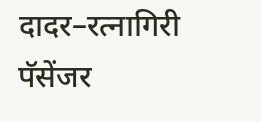दादर–रत्नागिरी पॅसेंजर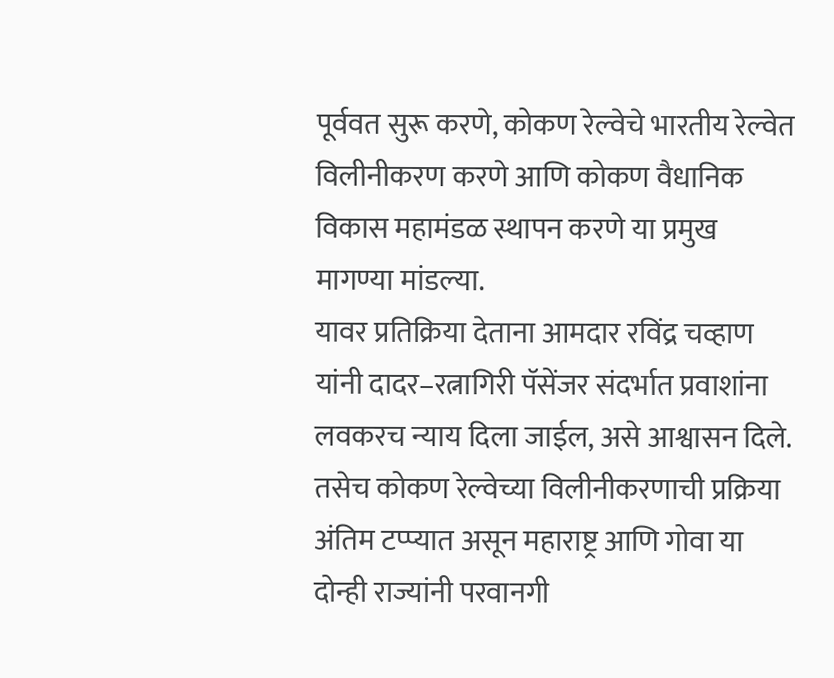पूर्ववत सुरू करणे, कोकण रेल्वेचे भारतीय रेल्वेत विलीनीकरण करणे आणि कोकण वैधानिक विकास महामंडळ स्थापन करणे या प्रमुख मागण्या मांडल्या.
यावर प्रतिक्रिया देताना आमदार रविंद्र चव्हाण यांनी दादर–रत्नागिरी पॅसेंजर संदर्भात प्रवाशांना लवकरच न्याय दिला जाईल, असे आश्वासन दिले. तसेच कोकण रेल्वेच्या विलीनीकरणाची प्रक्रिया अंतिम टप्प्यात असून महाराष्ट्र आणि गोवा या दोन्ही राज्यांनी परवानगी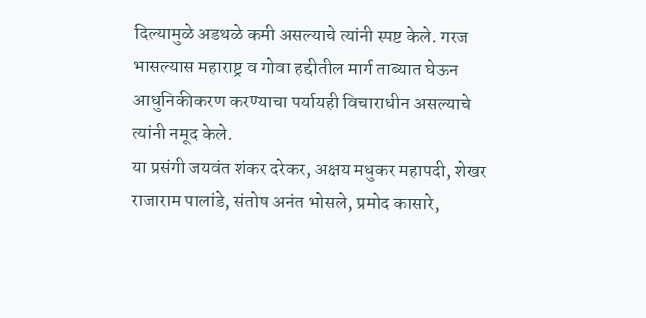दिल्यामुळे अडथळे कमी असल्याचे त्यांनी स्पष्ट केले. गरज भासल्यास महाराष्ट्र व गोवा हद्दीतील मार्ग ताब्यात घेऊन आधुनिकीकरण करण्याचा पर्यायही विचाराधीन असल्याचे त्यांनी नमूद केले.
या प्रसंगी जयवंत शंकर दरेकर, अक्षय मधुकर महापदी, शेखर राजाराम पालांडे, संतोष अनंत भोसले, प्रमोद कासारे,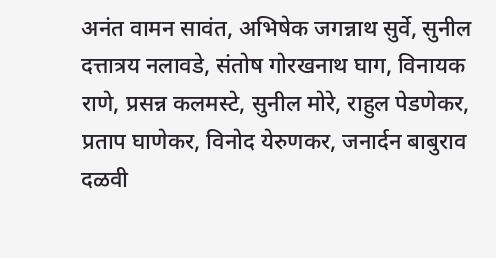अनंत वामन सावंत, अभिषेक जगन्नाथ सुर्वे, सुनील दत्तात्रय नलावडे, संतोष गोरखनाथ घाग, विनायक राणे, प्रसन्न कलमस्टे, सुनील मोरे, राहुल पेडणेकर, प्रताप घाणेकर, विनोद येरुणकर, जनार्दन बाबुराव दळवी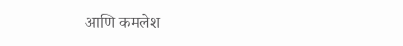आणि कमलेश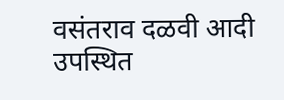वसंतराव दळवी आदी उपस्थित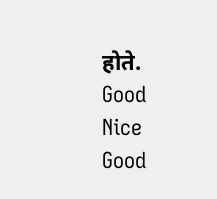होते.
Good
Nice
Good